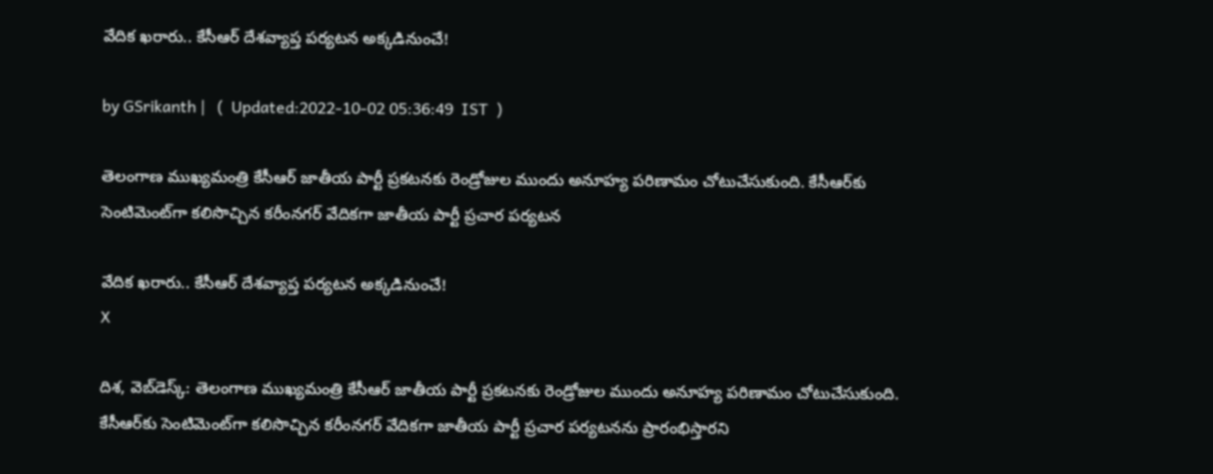వేదిక ఖరారు.. కేసీఆర్ దేశవ్యాప్త పర్యటన అక్కడినుంచే!

by GSrikanth |   (  Updated:2022-10-02 05:36:49  IST  )

తెలంగాణ ముఖ్యమంత్రి కేసీఆర్ జాతీయ పార్టీ ప్రకటనకు రెండ్రోజుల ముందు అనూహ్య పరిణామం చోటుచేసుకుంది. కేసీఆర్‌కు సెంటిమెంట్‌గా కలిసొచ్చిన కరీంనగర్‌ వేదికగా జాతీయ పార్టీ ప్రచార పర్యటన

వేదిక ఖరారు.. కేసీఆర్ దేశవ్యాప్త పర్యటన అక్కడినుంచే!
X

దిశ, వెబ్‌డెస్క్: తెలంగాణ ముఖ్యమంత్రి కేసీఆర్ జాతీయ పార్టీ ప్రకటనకు రెండ్రోజుల ముందు అనూహ్య పరిణామం చోటుచేసుకుంది. కేసీఆర్‌కు సెంటిమెంట్‌గా కలిసొచ్చిన కరీంనగర్‌ వేదికగా జాతీయ పార్టీ ప్రచార పర్యటనను ప్రారంభిస్తారని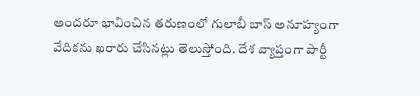అందరూ భావించిన తరుణంలో గులాబీ బాస్ అనూహ్యంగా వేదికను ఖరారు చేసినట్లు తెలుస్తోంది. దేశ వ్యాప్తంగా పార్టీ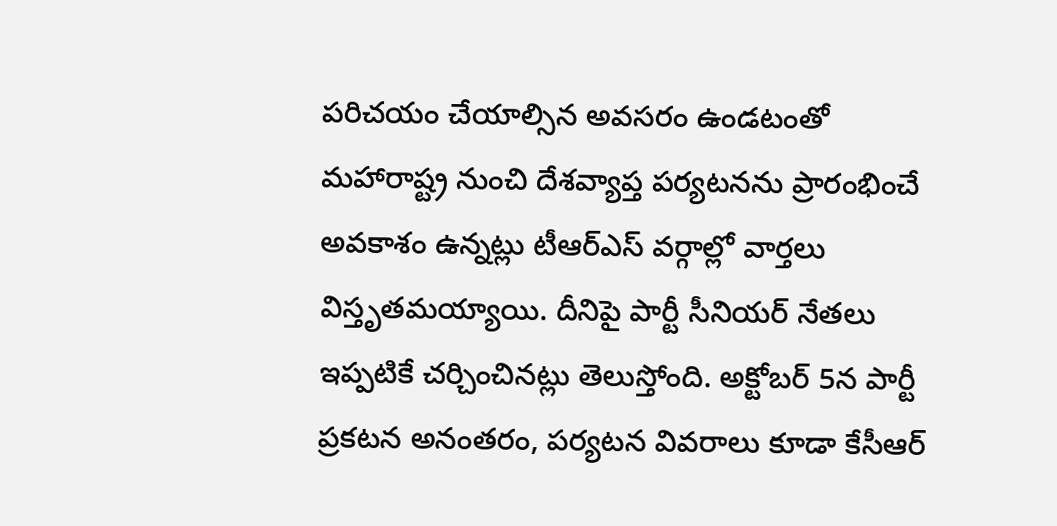పరిచయం చేయాల్సిన అవసరం ఉండటంతో మహారాష్ట్ర నుంచి దేశవ్యాప్త పర్యటనను ప్రారంభించే అవకాశం ఉన్నట్లు టీఆర్ఎస్ వర్గాల్లో వార్తలు విస్తృతమయ్యాయి. దీనిపై పార్టీ సీనియర్ నేతలు ఇప్పటికే చర్చించినట్లు తెలుస్తోంది. అక్టోబర్ 5న పార్టీ ప్రకటన అనంతరం, పర్యటన వివరాలు కూడా కేసీఆర్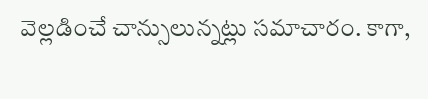వెల్లడించే చాన్సులున్నట్లు సమాచారం. కాగా,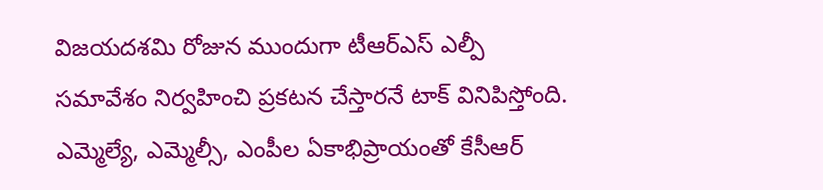విజయదశమి రోజున ముందుగా టీఆర్ఎస్ ఎల్పీ సమావేశం నిర్వహించి ప్రకటన చేస్తారనే టాక్ వినిపిస్తోంది. ఎమ్మెల్యే, ఎమ్మెల్సీ, ఎంపీల ఏకాభిప్రాయంతో కేసీఆర్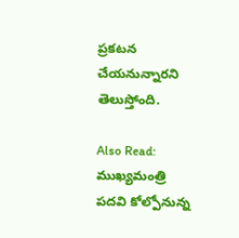ప్రకటన చేయనున్నారని తెలుస్తోంది.

Also Read: ముఖ్యమంత్రి పదవి కోల్పోనున్న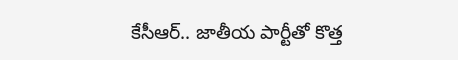కేసీఆర్.. జాతీయ పార్టీతో కొత్త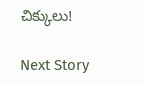చిక్కులు!

Next Story